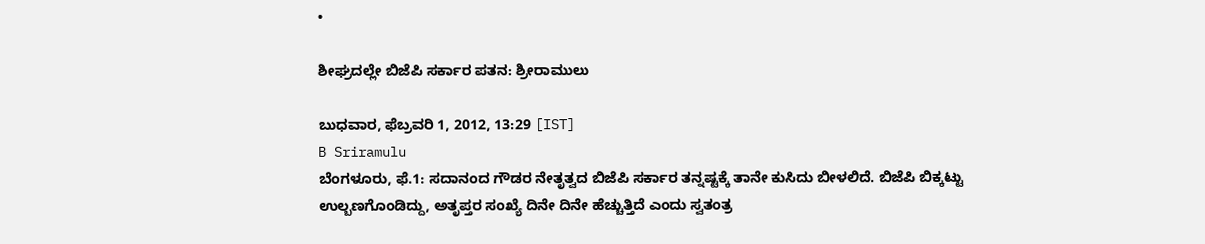•

ಶೀಘ್ರದಲ್ಲೇ ಬಿಜೆಪಿ ಸರ್ಕಾರ ಪತನ: ಶ್ರೀರಾಮುಲು

ಬುಧವಾರ, ಫೆಬ್ರವರಿ 1, 2012, 13:29 [IST]
B Sriramulu
ಬೆಂಗಳೂರು, ಫೆ.1: ಸದಾನಂದ ಗೌಡರ ನೇತೃತ್ವದ ಬಿಜೆಪಿ ಸರ್ಕಾರ ತನ್ನಷ್ಟಕ್ಕೆ ತಾನೇ ಕುಸಿದು ಬೀಳಲಿದೆ. ಬಿಜೆಪಿ ಬಿಕ್ಕಟ್ಟು ಉಲ್ಬಣಗೊಂಡಿದ್ದು, ಅತೃಪ್ತರ ಸಂಖ್ಯೆ ದಿನೇ ದಿನೇ ಹೆಚ್ಚುತ್ತಿದೆ ಎಂದು ಸ್ವತಂತ್ರ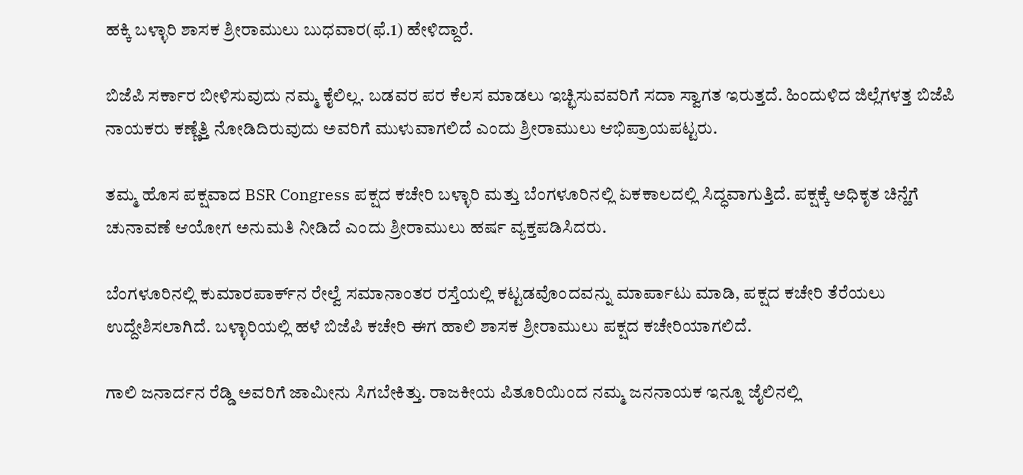ಹಕ್ಕಿ ಬಳ್ಳಾರಿ ಶಾಸಕ ಶ್ರೀರಾಮುಲು ಬುಧವಾರ(ಫೆ.1) ಹೇಳಿದ್ದಾರೆ.

ಬಿಜೆಪಿ ಸರ್ಕಾರ ಬೀಳಿಸುವುದು ನಮ್ಮ ಕೈಲಿಲ್ಲ. ಬಡವರ ಪರ ಕೆಲಸ ಮಾಡಲು ಇಚ್ಛಿಸುವವರಿಗೆ ಸದಾ ಸ್ವಾಗತ ಇರುತ್ತದೆ. ಹಿಂದುಳಿದ ಜಿಲ್ಲೆಗಳತ್ತ ಬಿಜೆಪಿ ನಾಯಕರು ಕಣ್ಣೆತ್ತಿ ನೋಡಿದಿರುವುದು ಅವರಿಗೆ ಮುಳುವಾಗಲಿದೆ ಎಂದು ಶ್ರೀರಾಮುಲು ಆಭಿಪ್ರಾಯಪಟ್ಟರು.

ತಮ್ಮ ಹೊಸ ಪಕ್ಷವಾದ BSR Congress ಪಕ್ಷದ ಕಚೇರಿ ಬಳ್ಳಾರಿ ಮತ್ತು ಬೆಂಗಳೂರಿನಲ್ಲಿ ಏಕಕಾಲದಲ್ಲಿ ಸಿದ್ಧವಾಗುತ್ತಿದೆ. ಪಕ್ಷಕ್ಕೆ ಅಧಿಕೃತ ಚಿನ್ಹೆಗೆ ಚುನಾವಣೆ ಆಯೋಗ ಅನುಮತಿ ನೀಡಿದೆ ಎಂದು ಶ್ರೀರಾಮುಲು ಹರ್ಷ ವ್ಯಕ್ತಪಡಿಸಿದರು.

ಬೆಂಗಳೂರಿನಲ್ಲಿ ಕುಮಾರಪಾರ್ಕ್‌ನ ರೇಲ್ವೆ ಸಮಾನಾಂತರ ರಸ್ತೆಯಲ್ಲಿ ಕಟ್ಟಡವೊಂದವನ್ನು ಮಾರ್ಪಾಟು ಮಾಡಿ, ಪಕ್ಷದ ಕಚೇರಿ ತೆರೆಯಲು ಉದ್ದೇಶಿಸಲಾಗಿದೆ. ಬಳ್ಳಾರಿಯಲ್ಲಿ ಹಳೆ ಬಿಜೆಪಿ ಕಚೇರಿ ಈಗ ಹಾಲಿ ಶಾಸಕ ಶ್ರೀರಾಮುಲು ಪಕ್ಷದ ಕಚೇರಿಯಾಗಲಿದೆ.

ಗಾಲಿ ಜನಾರ್ದನ ರೆಡ್ಡಿ ಅವರಿಗೆ ಜಾಮೀನು ಸಿಗಬೇಕಿತ್ತು. ರಾಜಕೀಯ ಪಿತೂರಿಯಿಂದ ನಮ್ಮ ಜನನಾಯಕ ಇನ್ನೂ ಜೈಲಿನಲ್ಲಿ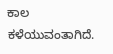ಕಾಲ ಕಳೆಯುವಂತಾಗಿದೆ.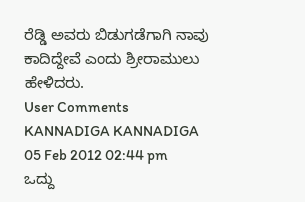ರೆಡ್ಡಿ ಅವರು ಬಿಡುಗಡೆಗಾಗಿ ನಾವು ಕಾದಿದ್ದೇವೆ ಎಂದು ಶ್ರೀರಾಮುಲು ಹೇಳಿದರು.
User Comments
KANNADIGA KANNADIGA 05 Feb 2012 02:44 pm
ಒದ್ದು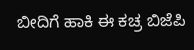ಬೀದಿಗೆ ಹಾಕಿ ಈ ಕಚ್ರ ಬಿಜೆಪಿ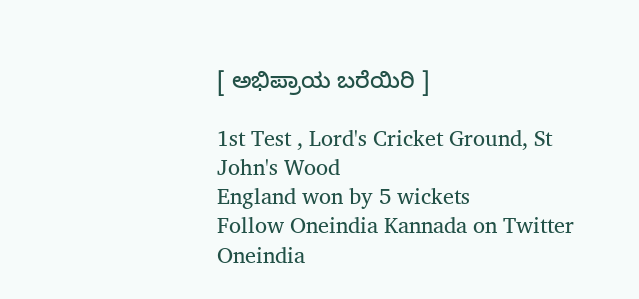[ ಅಭಿಪ್ರಾಯ ಬರೆಯಿರಿ ]

1st Test , Lord's Cricket Ground, St John's Wood
England won by 5 wickets
Follow Oneindia Kannada on Twitter
Oneindia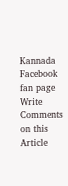Kannada Facebook fan page
Write Comments on this Article